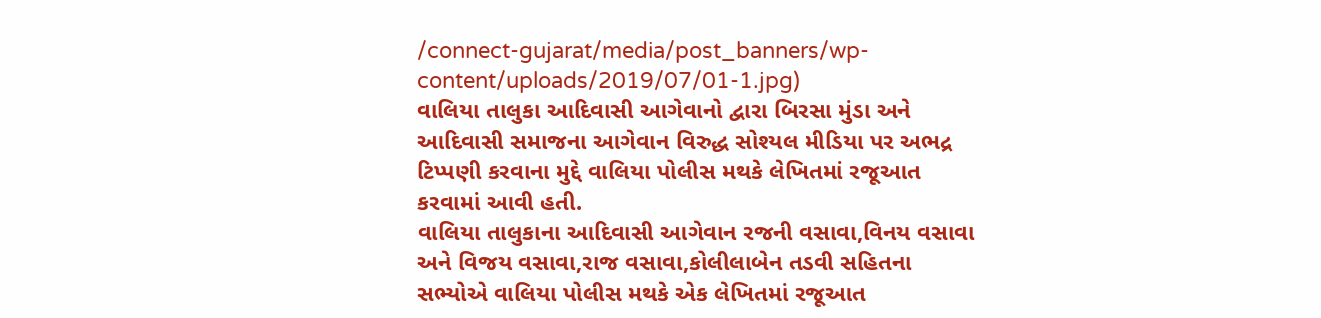/connect-gujarat/media/post_banners/wp-content/uploads/2019/07/01-1.jpg)
વાલિયા તાલુકા આદિવાસી આગેવાનો દ્વારા બિરસા મુંડા અને આદિવાસી સમાજના આગેવાન વિરુદ્ધ સોશ્યલ મીડિયા પર અભદ્ર ટિપ્પણી કરવાના મુદ્દે વાલિયા પોલીસ મથકે લેખિતમાં રજૂઆત કરવામાં આવી હતી.
વાલિયા તાલુકાના આદિવાસી આગેવાન રજની વસાવા,વિનય વસાવા અને વિજય વસાવા,રાજ વસાવા,કોલીલાબેન તડવી સહિતના સભ્યોએ વાલિયા પોલીસ મથકે એક લેખિતમાં રજૂઆત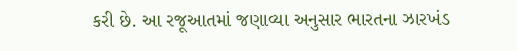કરી છે. આ રજૂઆતમાં જણાવ્યા અનુસાર ભારતના ઝારખંડ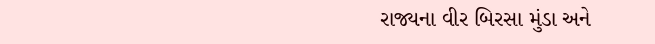રાજ્યના વીર બિરસા મુંડા અને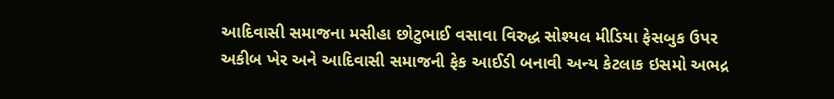આદિવાસી સમાજના મસીહા છોટુભાઈ વસાવા વિરુદ્ધ સોશ્યલ મીડિયા ફેસબુક ઉપર અકીબ ખેર અને આદિવાસી સમાજની ફેક આઈડી બનાવી અન્ય કેટલાક ઇસમો અભદ્ર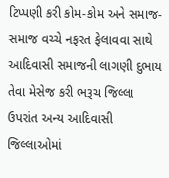ટિપ્પણી કરી કોમ-કોમ અને સમાજ-સમાજ વચ્ચે નફરત ફેલાવવા સાથે આદિવાસી સમાજની લાગણી દુભાય તેવા મેસેજ કરી ભરૂચ જિલ્લા ઉપરાંત અન્ય આદિવાસી જિલ્લાઓમાં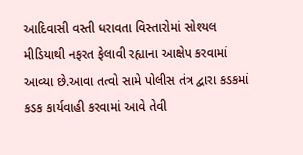આદિવાસી વસ્તી ધરાવતા વિસ્તારોમાં સોશ્યલ મીડિયાથી નફરત ફેલાવી રહ્યાના આક્ષેપ કરવામાં આવ્યા છે.આવા તત્વો સામે પોલીસ તંત્ર દ્વારા કડકમાં કડક કાર્યવાહી કરવામાં આવે તેવી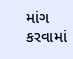માંગ કરવામાં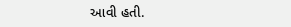આવી હતી.